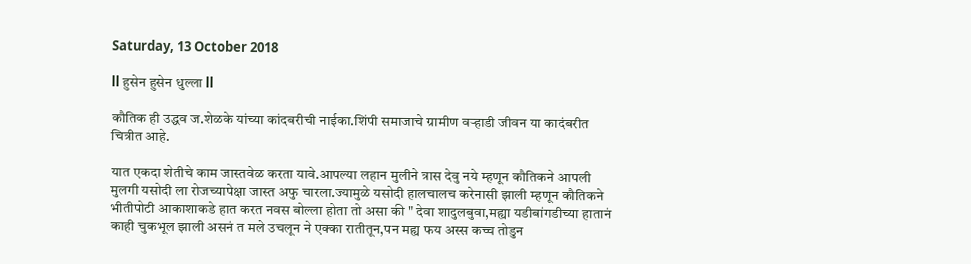Saturday, 13 October 2018

ll हुसेन हुसेन धुल्ला ll

कौतिक ही उद्धव ज.शेळके यांच्या कांदबरीची नाईका.शिंपी समाजाचे ग्रामीण वऱ्हाडी जीवन या कादंबरीत चित्रीत आहे.

यात एकदा शेतीचे काम जास्तवेळ करता यावे.आपल्या लहान मुलीने त्रास देवु नये म्हणून कौतिकने आपली मुलगी यसोदी ला रोजच्यापेक्षा जास्त अफु चारला.ज्यामुळे यसोदी हालचालच करेनासी झाली म्हणून कौतिकने भीतीपोटी आकाशाकडे हात करत नवस बोल्ला होता तो असा की " देवा शादुलबुवा,मह्या यडीबांगडीच्या हातानं काही चुकभूल झाली असनं त मले उचलून ने एक्का रातीतून,पन मह्य फय अस्स कच्च तोडुन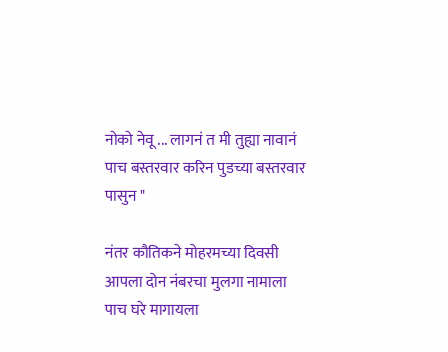नोको नेवू ... लागनं त मी तुह्या नावानं पाच बस्तरवार करिन पुडच्या बस्तरवार पासुन "

नंतर कौतिकने मोहरमच्या दिवसी आपला दोन नंबरचा मुलगा नामाला पाच घरे मागायला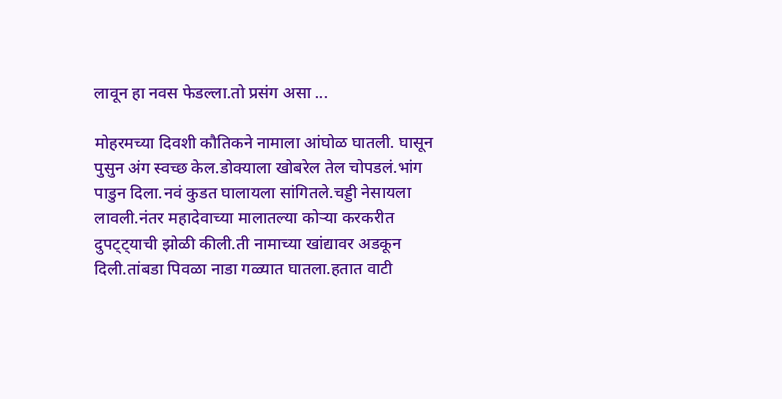लावून हा नवस फेडल्ला.तो प्रसंग असा ...

मोहरमच्या दिवशी कौतिकने नामाला आंघोळ घातली. घासून पुसुन अंग स्वच्छ केल.डोक्याला खोबरेल तेल चोपडलं.भांग पाडुन दिला.नवं कुडत घालायला सांगितले.चड्डी नेसायला लावली.नंतर महादेवाच्या मालातल्या कोऱ्या करकरीत दुपट्ट्याची झोळी कीली.ती नामाच्या खांद्यावर अडकून दिली.तांबडा पिवळा नाडा गळ्यात घातला.हतात वाटी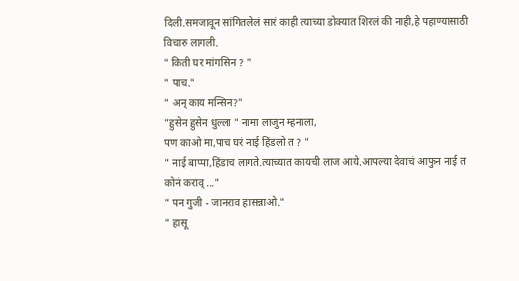दिली.समजावून सांगितलेलं सारं काही त्याच्या डोक्यात शिरलं की नाही,हे पहाण्यासाठी विचारु लागली.
" किती घर मांगसिन ? "
" पाच."
" अन् काय मन्सिन?"
"हुसेन हुसेन धुल्ला " नामा लाजुन म्हनाला,
पण काओ मा,पाच घरं नाई हिंडलो त ? "
" नाई बाप्पा,हिंडाच लागते.त्याच्यात कायची लाज आये.आपल्या देवाचं आफुन नाई त कोनं कराव् ..."
" पन गुजी - जानराव हासन्नाओ."
" हासू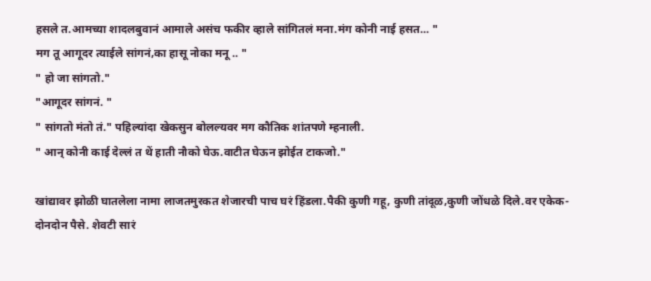हसले त.आमच्या शादलबुवानं आमाले असंच फकीर व्हाले सांगितलं मना.मंग कोनी नाई हसत... "
मग तू आगूदर त्याईले सांगनं,का हासू नोका मनू .. "
" हो जा सांगतो."
"आगूदर सांगनं. "
" सांगतो मंतो तं." पहिल्यांदा खेकसुन बोलल्यवर मग कौतिक शांतपणे म्हनाली.
" आन् कोनी काई देल्लं त थें हाती नौको घेऊ.वाटीत घेऊन झोईत टाकजो."

खांद्यावर झोळी घातलेला नामा लाजतमुरकत शेजारची पाच घरं हिंडला.पैकी कुणी गहू, कुणी तांदूळ,कुणी जोंधळे दिले.वर एकेक- दोनदोन पैसे. शेवटी सारं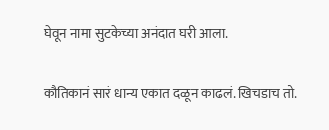घेवून नामा सुटकेच्या अनंदात घरी आला.

कौतिकानं सारं धान्य एकात दळून काढलं. खिचडाच तो.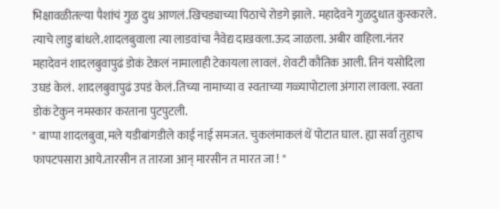भिक्षावळीतल्या पैशांचं गुळ दुध आणलं.खिचड्याच्या पिठाचे रोडगे झाले. महादेवने गुळदुधात कुस्करले. त्याचे लाडु बांधले.शादलबुवाला त्या लाडवांचा नैवेद्य दाखवला.ऊद जाळला. अबीर वाहिला.नंतर महादेवनं शादलबुवापुढं डोकं टेकलं नामालाही टेकायला लावलं. शेवटी कौतिक आली. तिनं यसोदिला उघडं केलं. शादलबुवापुढं उपडं केलं.तिच्या नामाच्या व स्वताच्या गळ्यापोटाला अंगारा लावला. स्वता डोकं टेकुन नमस्कार करताना पुटपुटली.
" बाप्पा शादलबुवा,मले यडीबांगडीले काई नाई समजत. चुकलंमाकलं थें पोटात घाल. ह्या सर्वा तुहाच फापटपसारा आये.तारसीन त तारजा आन् मारसीन त मारत जा ! "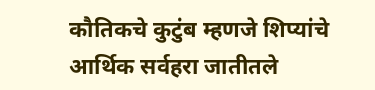कौतिकचे कुटुंब म्हणजे शिप्यांचे आर्थिक सर्वहरा जातीतले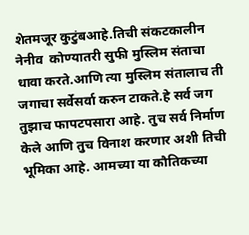शेतमजूर कुटुंबआहे.तिची संकटकालीन नेनीव  कोण्यातरी सुफी मुस्लिम संताचा धावा करते.आणि त्या मुस्लिम संतालाच ती जगाचा सर्वेसर्वा करुन टाकते.हे सर्व जग तुझाच फापटपसारा आहे. तुच सर्व निर्माण केले आणि तुच विनाश करणार अशी तिची भूमिका आहे. आमच्या या कौतिकच्या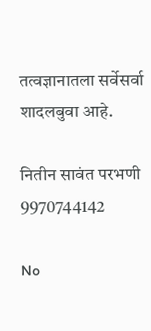तत्वज्ञानातला सर्वेसर्वा शादलबुवा आहे.

नितीन सावंत परभणी
9970744142

No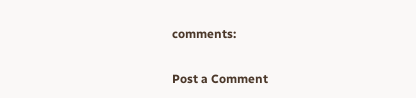comments:

Post a Comment